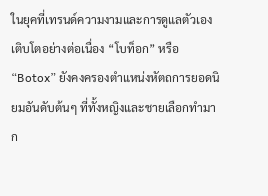ในยุคที่เทรนด์ความงามและการดูแลตัวเองเติบโตอย่างต่อเนื่อง “โบท็อก” หรือ “Botox” ยังคงครองตำแหน่งหัตถการยอดนิยมอันดับต้นๆ ที่ทั้งหญิงและชายเลือกทำมาก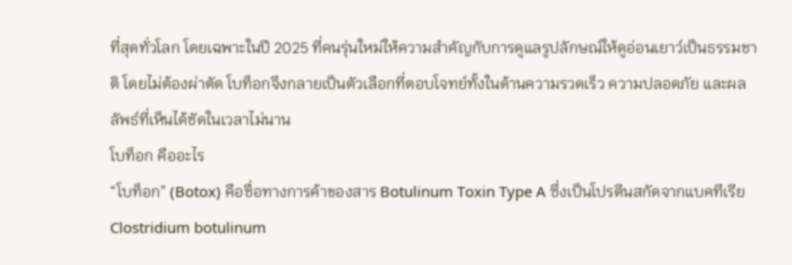ที่สุดทั่วโลก โดยเฉพาะในปี 2025 ที่คนรุ่นใหม่ให้ความสำคัญกับการดูแลรูปลักษณ์ให้ดูอ่อนเยาว์เป็นธรรมชาติ โดยไม่ต้องผ่าตัด โบท็อกจึงกลายเป็นตัวเลือกที่ตอบโจทย์ทั้งในด้านความรวดเร็ว ความปลอดภัย และผลลัพธ์ที่เห็นได้ชัดในเวลาไม่นาน
โบท็อก คืออะไร
“โบท็อก” (Botox) คือชื่อทางการค้าของสาร Botulinum Toxin Type A ซึ่งเป็นโปรตีนสกัดจากแบคทีเรีย Clostridium botulinum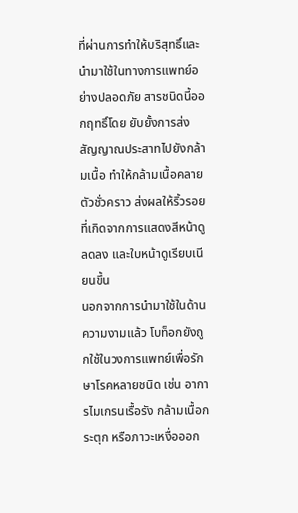ที่ผ่านการทำให้บริสุทธิ์และนำมาใช้ในทางการแพทย์อย่างปลอดภัย สารชนิดนี้ออกฤทธิ์โดย ยับยั้งการส่งสัญญาณประสาทไปยังกล้ามเนื้อ ทำให้กล้ามเนื้อคลายตัวชั่วคราว ส่งผลให้ริ้วรอยที่เกิดจากการแสดงสีหน้าดูลดลง และใบหน้าดูเรียบเนียนขึ้น
นอกจากการนำมาใช้ในด้านความงามแล้ว โบท็อกยังถูกใช้ในวงการแพทย์เพื่อรักษาโรคหลายชนิด เช่น อาการไมเกรนเรื้อรัง กล้ามเนื้อกระตุก หรือภาวะเหงื่อออก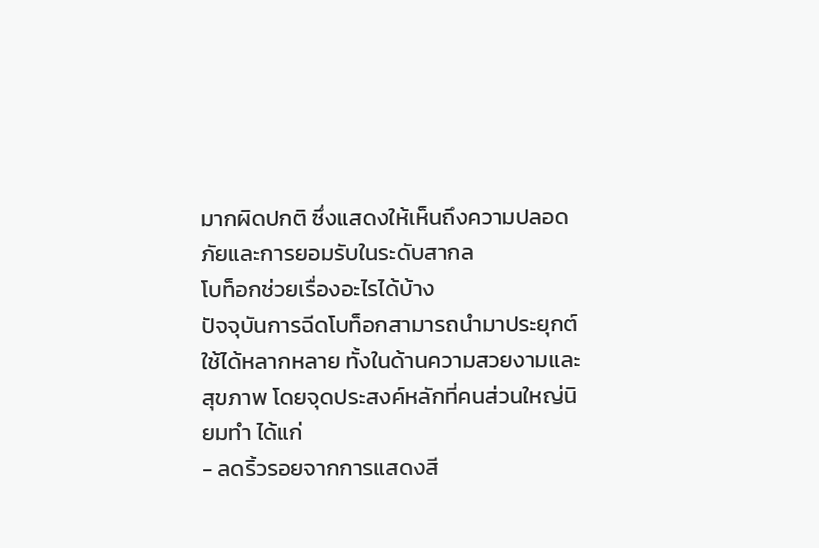มากผิดปกติ ซึ่งแสดงให้เห็นถึงความปลอดภัยและการยอมรับในระดับสากล
โบท็อกช่วยเรื่องอะไรได้บ้าง
ปัจจุบันการฉีดโบท็อกสามารถนำมาประยุกต์ใช้ได้หลากหลาย ทั้งในด้านความสวยงามและสุขภาพ โดยจุดประสงค์หลักที่คนส่วนใหญ่นิยมทำ ได้แก่
- ลดริ้วรอยจากการแสดงสี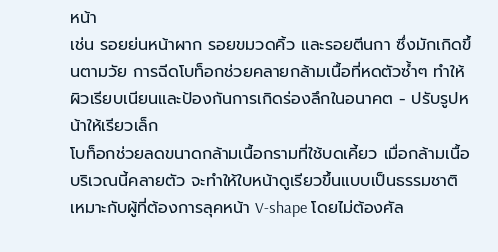หน้า
เช่น รอยย่นหน้าผาก รอยขมวดคิ้ว และรอยตีนกา ซึ่งมักเกิดขึ้นตามวัย การฉีดโบท็อกช่วยคลายกล้ามเนื้อที่หดตัวซ้ำๆ ทำให้ผิวเรียบเนียนและป้องกันการเกิดร่องลึกในอนาคต - ปรับรูปหน้าให้เรียวเล็ก
โบท็อกช่วยลดขนาดกล้ามเนื้อกรามที่ใช้บดเคี้ยว เมื่อกล้ามเนื้อบริเวณนี้คลายตัว จะทำให้ใบหน้าดูเรียวขึ้นแบบเป็นธรรมชาติ เหมาะกับผู้ที่ต้องการลุคหน้า V-shape โดยไม่ต้องศัล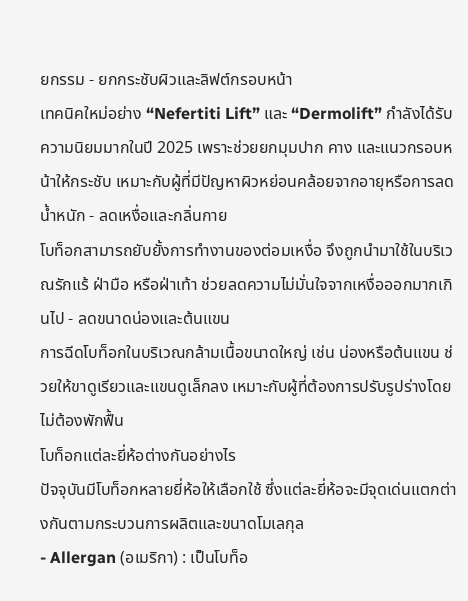ยกรรม - ยกกระชับผิวและลิฟต์กรอบหน้า
เทคนิคใหม่อย่าง “Nefertiti Lift” และ “Dermolift” กำลังได้รับความนิยมมากในปี 2025 เพราะช่วยยกมุมปาก คาง และแนวกรอบหน้าให้กระชับ เหมาะกับผู้ที่มีปัญหาผิวหย่อนคล้อยจากอายุหรือการลดน้ำหนัก - ลดเหงื่อและกลิ่นกาย
โบท็อกสามารถยับยั้งการทำงานของต่อมเหงื่อ จึงถูกนำมาใช้ในบริเวณรักแร้ ฝ่ามือ หรือฝ่าเท้า ช่วยลดความไม่มั่นใจจากเหงื่อออกมากเกินไป - ลดขนาดน่องและต้นแขน
การฉีดโบท็อกในบริเวณกล้ามเนื้อขนาดใหญ่ เช่น น่องหรือต้นแขน ช่วยให้ขาดูเรียวและแขนดูเล็กลง เหมาะกับผู้ที่ต้องการปรับรูปร่างโดยไม่ต้องพักฟื้น
โบท็อกแต่ละยี่ห้อต่างกันอย่างไร
ปัจจุบันมีโบท็อกหลายยี่ห้อให้เลือกใช้ ซึ่งแต่ละยี่ห้อจะมีจุดเด่นแตกต่างกันตามกระบวนการผลิตและขนาดโมเลกุล
- Allergan (อเมริกา) : เป็นโบท็อ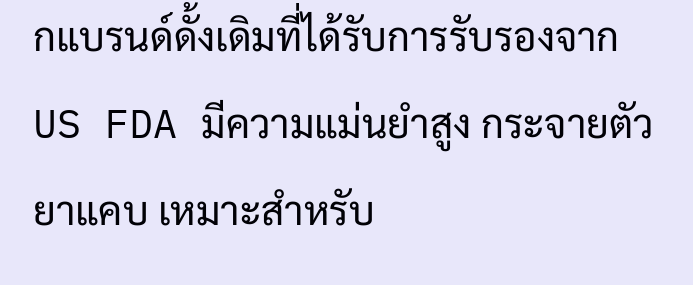กแบรนด์ดั้งเดิมที่ได้รับการรับรองจาก US FDA มีความแม่นยำสูง กระจายตัวยาแคบ เหมาะสำหรับ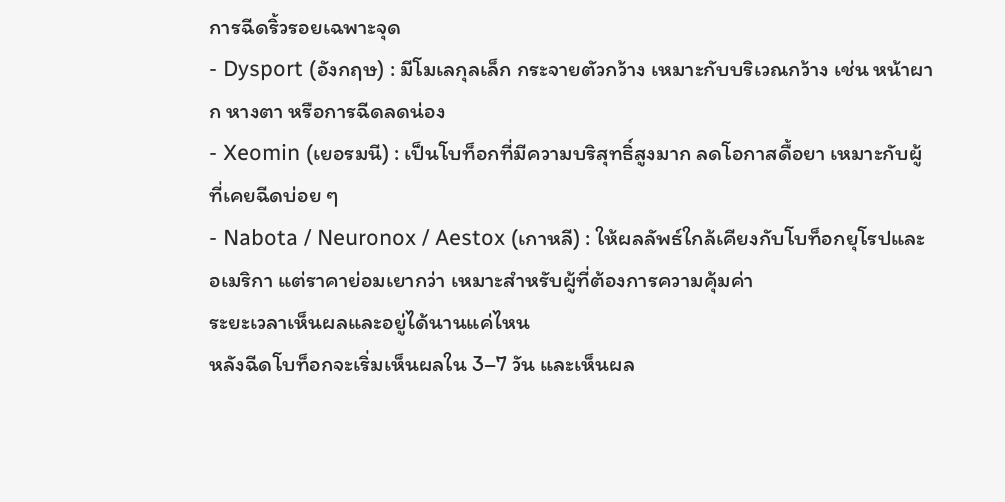การฉีดริ้วรอยเฉพาะจุด
- Dysport (อังกฤษ) : มีโมเลกุลเล็ก กระจายตัวกว้าง เหมาะกับบริเวณกว้าง เช่น หน้าผาก หางตา หรือการฉีดลดน่อง
- Xeomin (เยอรมนี) : เป็นโบท็อกที่มีความบริสุทธิ์สูงมาก ลดโอกาสดื้อยา เหมาะกับผู้ที่เคยฉีดบ่อย ๆ
- Nabota / Neuronox / Aestox (เกาหลี) : ให้ผลลัพธ์ใกล้เคียงกับโบท็อกยุโรปและอเมริกา แต่ราคาย่อมเยากว่า เหมาะสำหรับผู้ที่ต้องการความคุ้มค่า
ระยะเวลาเห็นผลและอยู่ได้นานแค่ไหน
หลังฉีดโบท็อกจะเริ่มเห็นผลใน 3–7 วัน และเห็นผล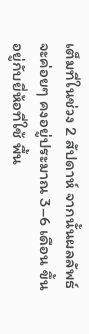เต็มที่ในช่วง 2 สัปดาห์ จากนั้นผลลัพธ์จะค่อยๆ คงอยู่ประมาณ 3–6 เดือน ขึ้นอยู่กับยี่ห้อที่ใช้ พื้น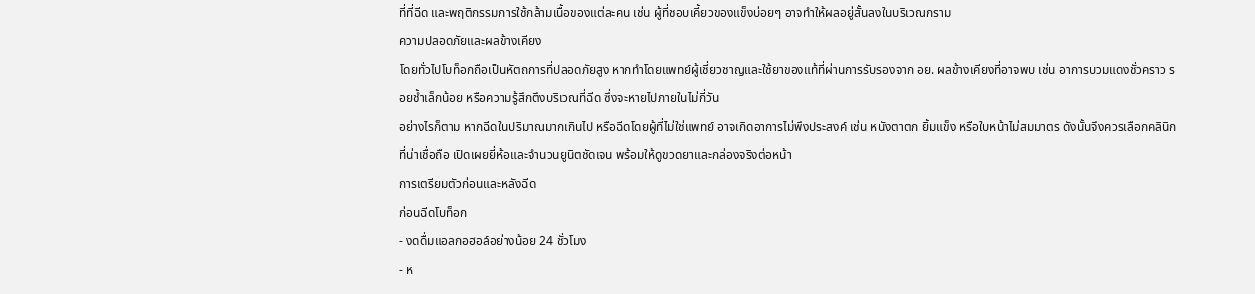ที่ที่ฉีด และพฤติกรรมการใช้กล้ามเนื้อของแต่ละคน เช่น ผู้ที่ชอบเคี้ยวของแข็งบ่อยๆ อาจทำให้ผลอยู่สั้นลงในบริเวณกราม
ความปลอดภัยและผลข้างเคียง
โดยทั่วไปโบท็อกถือเป็นหัตถการที่ปลอดภัยสูง หากทำโดยแพทย์ผู้เชี่ยวชาญและใช้ยาของแท้ที่ผ่านการรับรองจาก อย. ผลข้างเคียงที่อาจพบ เช่น อาการบวมแดงชั่วคราว รอยช้ำเล็กน้อย หรือความรู้สึกตึงบริเวณที่ฉีด ซึ่งจะหายไปภายในไม่กี่วัน
อย่างไรก็ตาม หากฉีดในปริมาณมากเกินไป หรือฉีดโดยผู้ที่ไม่ใช่แพทย์ อาจเกิดอาการไม่พึงประสงค์ เช่น หนังตาตก ยิ้มแข็ง หรือใบหน้าไม่สมมาตร ดังนั้นจึงควรเลือกคลินิกที่น่าเชื่อถือ เปิดเผยยี่ห้อและจำนวนยูนิตชัดเจน พร้อมให้ดูขวดยาและกล่องจริงต่อหน้า
การเตรียมตัวก่อนและหลังฉีด
ก่อนฉีดโบท็อก
- งดดื่มแอลกอฮอล์อย่างน้อย 24 ชั่วโมง
- ห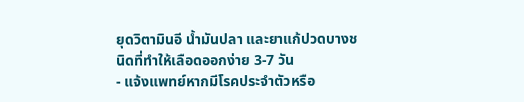ยุดวิตามินอี น้ำมันปลา และยาแก้ปวดบางชนิดที่ทำให้เลือดออกง่าย 3-7 วัน
- แจ้งแพทย์หากมีโรคประจำตัวหรือ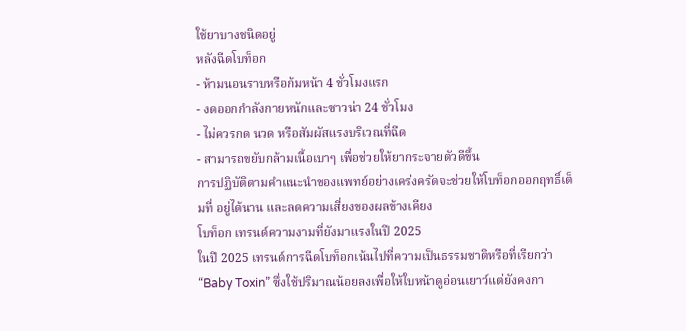ใช้ยาบางชนิดอยู่
หลังฉีดโบท็อก
- ห้ามนอนราบหรือก้มหน้า 4 ชั่วโมงแรก
- งดออกกำลังกายหนักและซาวน่า 24 ชั่วโมง
- ไม่ควรกด นวด หรือสัมผัสแรงบริเวณที่ฉีด
- สามารถขยับกล้ามเนื้อเบาๆ เพื่อช่วยให้ยากระจายตัวดีขึ้น
การปฏิบัติตามคำแนะนำของแพทย์อย่างเคร่งครัดจะช่วยให้โบท็อกออกฤทธิ์เต็มที่ อยู่ได้นาน และลดความเสี่ยงของผลข้างเคียง
โบท็อก เทรนด์ความงามที่ยังมาแรงในปี 2025
ในปี 2025 เทรนด์การฉีดโบท็อกเน้นไปที่ความเป็นธรรมชาติหรือที่เรียกว่า “Baby Toxin” ซึ่งใช้ปริมาณน้อยลงเพื่อให้ใบหน้าดูอ่อนเยาว์แต่ยังคงกา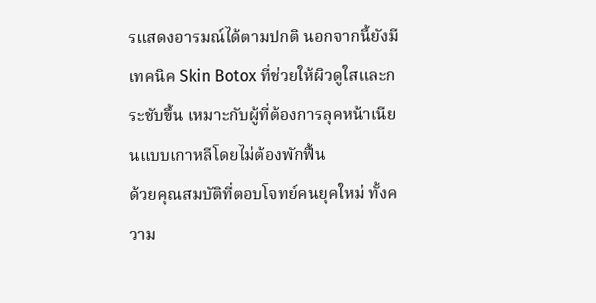รแสดงอารมณ์ได้ตามปกติ นอกจากนี้ยังมีเทคนิค Skin Botox ที่ช่วยให้ผิวดูใสและกระชับขึ้น เหมาะกับผู้ที่ต้องการลุคหน้าเนียนแบบเกาหลีโดยไม่ต้องพักฟื้น
ด้วยคุณสมบัติที่ตอบโจทย์คนยุคใหม่ ทั้งความ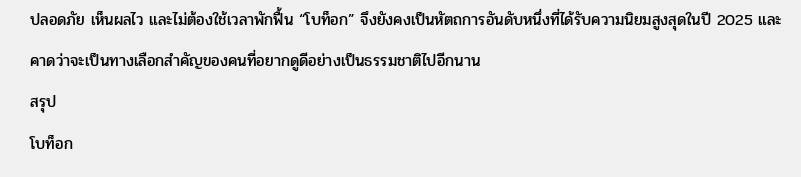ปลอดภัย เห็นผลไว และไม่ต้องใช้เวลาพักฟื้น “โบท็อก” จึงยังคงเป็นหัตถการอันดับหนึ่งที่ได้รับความนิยมสูงสุดในปี 2025 และคาดว่าจะเป็นทางเลือกสำคัญของคนที่อยากดูดีอย่างเป็นธรรมชาติไปอีกนาน
สรุป
โบท็อก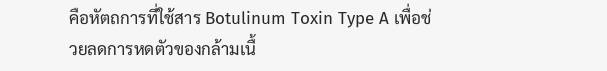คือหัตถการที่ใช้สาร Botulinum Toxin Type A เพื่อช่วยลดการหดตัวของกล้ามเนื้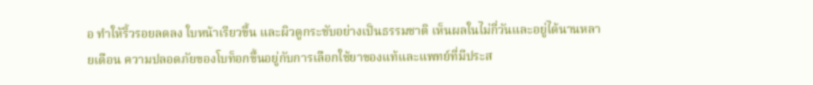อ ทำให้ริ้วรอยลดลง ใบหน้าเรียวขึ้น และผิวดูกระชับอย่างเป็นธรรมชาติ เห็นผลในไม่กี่วันและอยู่ได้นานหลายเดือน ความปลอดภัยของโบท็อกขึ้นอยู่กับการเลือกใช้ยาของแท้และแพทย์ที่มีประส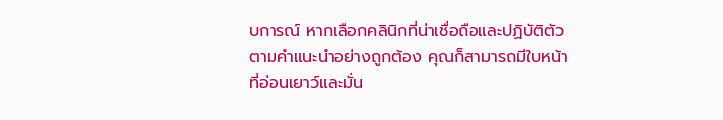บการณ์ หากเลือกคลินิกที่น่าเชื่อถือและปฏิบัติตัวตามคำแนะนำอย่างถูกต้อง คุณก็สามารถมีใบหน้าที่อ่อนเยาว์และมั่น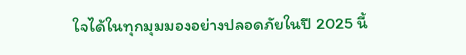ใจได้ในทุกมุมมองอย่างปลอดภัยในปี 2025 นี้